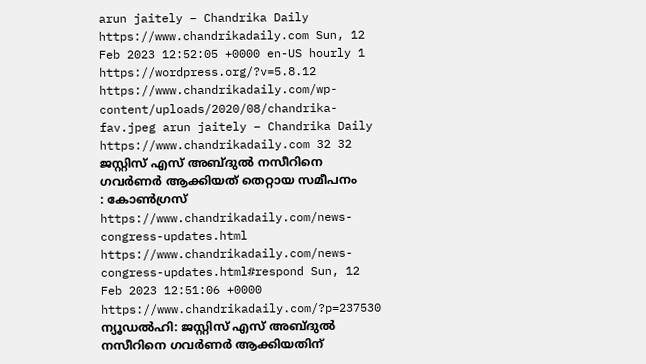arun jaitely – Chandrika Daily https://www.chandrikadaily.com Sun, 12 Feb 2023 12:52:05 +0000 en-US hourly 1 https://wordpress.org/?v=5.8.12 https://www.chandrikadaily.com/wp-content/uploads/2020/08/chandrika-fav.jpeg arun jaitely – Chandrika Daily https://www.chandrikadaily.com 32 32 ജസ്റ്റിസ് എസ് അബ്ദുൽ നസീറിനെ ഗവർണർ ആക്കിയത് തെറ്റായ സമീപനം : കോൺഗ്രസ് https://www.chandrikadaily.com/news-congress-updates.html https://www.chandrikadaily.com/news-congress-updates.html#respond Sun, 12 Feb 2023 12:51:06 +0000 https://www.chandrikadaily.com/?p=237530 ന്യൂഡൽഹി: ജസ്റ്റിസ് എസ് അബ്ദുൽ നസീറിനെ ഗവർണർ ആക്കിയതിന്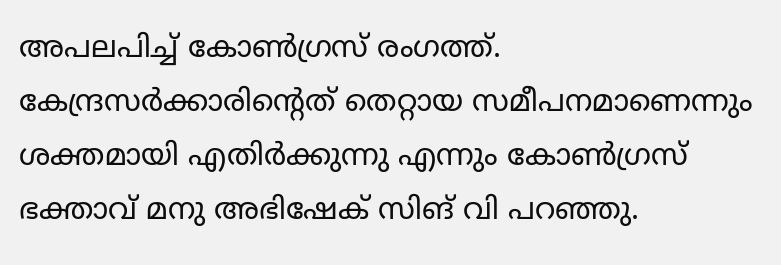അപലപിച്ച് കോൺഗ്രസ് രംഗത്ത്. കേന്ദ്രസർക്കാരിന്റെത് തെറ്റായ സമീപനമാണെന്നും ശക്തമായി എതിർക്കുന്നു എന്നും കോൺഗ്രസ് ഭക്താവ് മനു അഭിഷേക് സിങ് വി പറഞ്ഞു.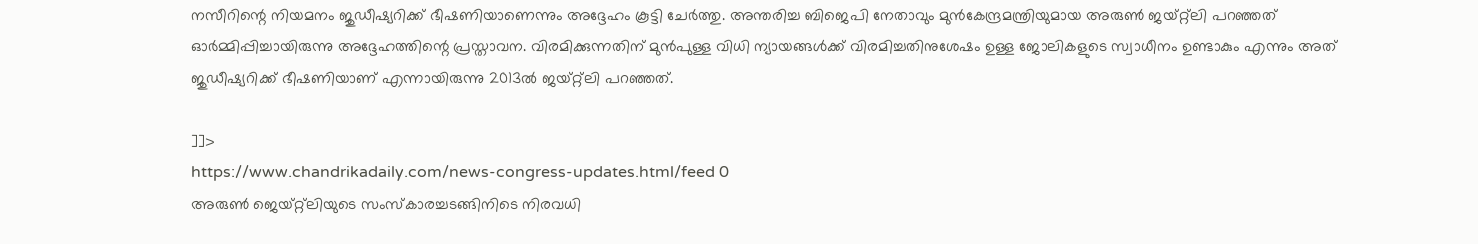നസീറിന്റെ നിയമനം ജുഡീഷ്യറിക്ക് ഭീഷണിയാണെന്നും അദ്ദേഹം കൂട്ടി ചേർത്തു. അന്തരിച്ച ബിജെപി നേതാവും മുൻകേന്ദ്രമന്ത്രിയുമായ അരുൺ ജയ്റ്റ്ലി പറഞ്ഞത് ഓർമ്മിപ്പിച്ചായിരുന്നു അദ്ദേഹത്തിന്റെ പ്രസ്താവന. വിരമിക്കുന്നതിന് മുൻപുള്ള വിധി ന്യായങ്ങൾക്ക് വിരമിച്ചതിനുശേഷം ഉള്ള ജോലികളുടെ സ്വാധീനം ഉണ്ടാകും എന്നും അത് ജുഡീഷ്യറിക്ക് ഭീഷണിയാണ് എന്നായിരുന്നു 2013ൽ ജയ്റ്റ്ലി പറഞ്ഞത്.

]]>
https://www.chandrikadaily.com/news-congress-updates.html/feed 0
അരുണ്‍ ജെയ്റ്റ്‌ലിയുടെ സംസ്‌കാരച്ചടങ്ങിനിടെ നിരവധി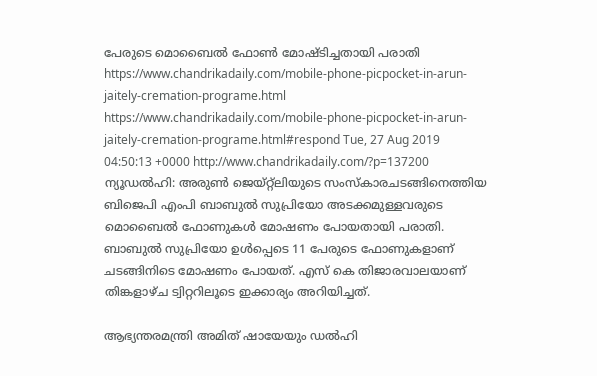പേരുടെ മൊബൈല്‍ ഫോണ്‍ മോഷ്ടിച്ചതായി പരാതി https://www.chandrikadaily.com/mobile-phone-picpocket-in-arun-jaitely-cremation-programe.html https://www.chandrikadaily.com/mobile-phone-picpocket-in-arun-jaitely-cremation-programe.html#respond Tue, 27 Aug 2019 04:50:13 +0000 http://www.chandrikadaily.com/?p=137200 ന്യൂഡല്‍ഹി: അരുണ്‍ ജെയ്റ്റ്‌ലിയുടെ സംസ്‌കാരചടങ്ങിനെത്തിയ ബിജെപി എംപി ബാബുല്‍ സുപ്രിയോ അടക്കമുള്ളവരുടെ മൊബൈല്‍ ഫോണുകള്‍ മോഷണം പോയതായി പരാതി. ബാബുല്‍ സുപ്രിയോ ഉള്‍പ്പെടെ 11 പേരുടെ ഫോണുകളാണ് ചടങ്ങിനിടെ മോഷണം പോയത്. എസ് കെ തിജാരവാലയാണ് തിങ്കളാഴ്ച ട്വിറ്ററിലൂടെ ഇക്കാര്യം അറിയിച്ചത്.

ആഭ്യന്തരമന്ത്രി അമിത് ഷായേയും ഡല്‍ഹി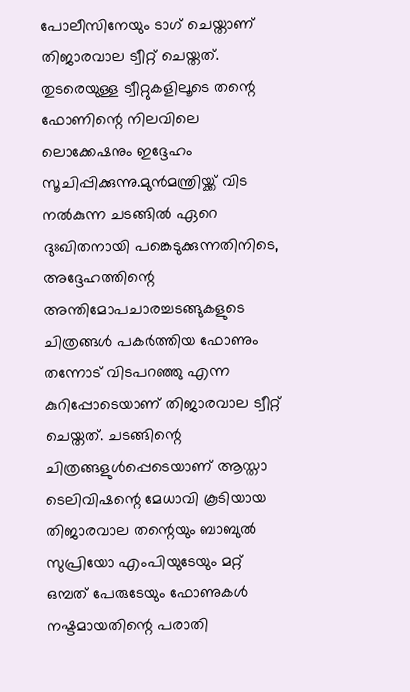പോലീസിനേയും ടാഗ് ചെയ്താണ് തിജാരവാല ട്വീറ്റ് ചെയ്തത്. തുടരെയുള്ള ട്വീറ്റുകളിലൂടെ തന്റെ ഫോണിന്റെ നിലവിലെ ലൊക്കേഷനും ഇദ്ദേഹം സൂചിപ്പിക്കുന്നു.മുന്‍മന്ത്രിയ്ക്ക് വിട നല്‍കുന്ന ചടങ്ങില്‍ ഏറെ ദുഃഖിതനായി പങ്കെടുക്കുന്നതിനിടെ, അദ്ദേഹത്തിന്റെ അന്തിമോപചാരച്ചടങ്ങുകളുടെ ചിത്രങ്ങള്‍ പകര്‍ത്തിയ ഫോണും തന്നോട് വിടപറഞ്ഞു എന്ന കുറിപ്പോടെയാണ് തിജാരവാല ട്വീറ്റ് ചെയ്തത്. ചടങ്ങിന്റെ ചിത്രങ്ങളുള്‍പ്പെടെയാണ് ആസ്താ ടെലിവിഷന്റെ മേധാവി കൂടിയായ തിജാരവാല തന്റെയും ബാബുല്‍ സുപ്രിയോ എംപിയുടേയും മറ്റ് ഒമ്പത് പേരുടേയും ഫോണുകള്‍ നഷ്ടമായതിന്റെ പരാതി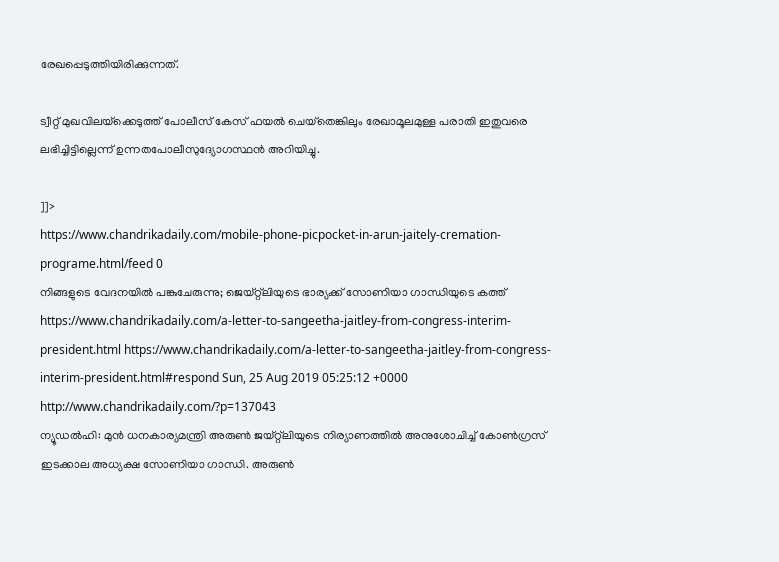രേഖപ്പെടുത്തിയിരിക്കുന്നത്.

ട്വീറ്റ് മുഖവിലയ്‌ക്കെടുത്ത് പോലീസ് കേസ് ഫയല്‍ ചെയ്‌തെങ്കിലും രേഖാമൂലമുള്ള പരാതി ഇതുവരെ ലഭിച്ചിട്ടില്ലെന്ന് ഉന്നതപോലീസുദ്യോഗസ്ഥന്‍ അറിയിച്ചു.

]]>
https://www.chandrikadaily.com/mobile-phone-picpocket-in-arun-jaitely-cremation-programe.html/feed 0
നിങ്ങളുടെ വേദനയില്‍ പങ്കുചേരുന്നു; ജെയ്റ്റ്‌ലിയുടെ ഭാര്യക്ക് സോണിയാ ഗാന്ധിയുടെ കത്ത് https://www.chandrikadaily.com/a-letter-to-sangeetha-jaitley-from-congress-interim-president.html https://www.chandrikadaily.com/a-letter-to-sangeetha-jaitley-from-congress-interim-president.html#respond Sun, 25 Aug 2019 05:25:12 +0000 http://www.chandrikadaily.com/?p=137043
ന്യൂഡല്‍ഹി: മുന്‍ ധനകാര്യമന്ത്രി അരുണ്‍ ജയ്റ്റ്‌ലിയുടെ നിര്യാണത്തില്‍ അനുശോചിച്ച് കോണ്‍ഗ്രസ് ഇടക്കാല അധ്യക്ഷ സോണിയാ ഗാന്ധി. അരുണ്‍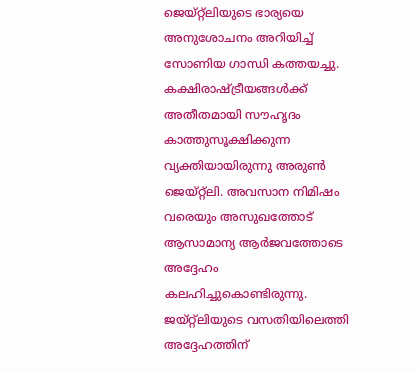ജെയ്റ്റ്‌ലിയുടെ ഭാര്യയെ അനുശോചനം അറിയിച്ച് സോണിയ ഗാന്ധി കത്തയച്ചു.
കക്ഷിരാഷ്ട്രീയങ്ങള്‍ക്ക് അതീതമായി സൗഹൃദം കാത്തുസൂക്ഷിക്കുന്ന വ്യക്തിയായിരുന്നു അരുണ്‍ ജെയ്റ്റ്‌ലി. അവസാന നിമിഷം വരെയും അസുഖത്തോട് ആസാമാന്യ ആര്‍ജവത്തോടെ അദ്ദേഹം കലഹിച്ചുകൊണ്ടിരുന്നു. ജയ്റ്റ്‌ലിയുടെ വസതിയിലെത്തി അദ്ദേഹത്തിന്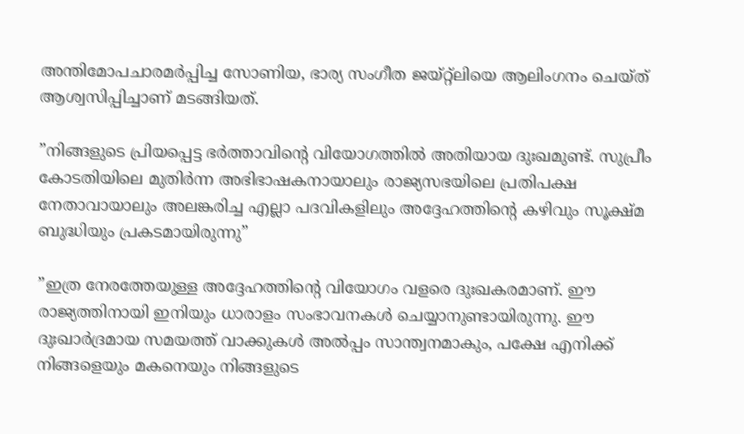അന്തിമോപചാരമര്‍പ്പിച്ച സോണിയ, ഭാര്യ സംഗീത ജയ്റ്റ്‌ലിയെ ആലിംഗനം ചെയ്ത് ആശ്വസിപ്പിച്ചാണ് മടങ്ങിയത്.

”നിങ്ങളുടെ പ്രിയപ്പെട്ട ഭര്‍ത്താവിന്റെ വിയോഗത്തില്‍ അതിയായ ദുഃഖമുണ്ട്. സുപ്രീം കോടതിയിലെ മുതിര്‍ന്ന അഭിഭാഷകനായാലും രാജ്യസഭയിലെ പ്രതിപക്ഷ നേതാവായാലും അലങ്കരിച്ച എല്ലാ പദവികളിലും അദ്ദേഹത്തിന്റെ കഴിവും സൂക്ഷ്മ ബുദ്ധിയും പ്രകടമായിരുന്നു”

”ഇത്ര നേരത്തേയുള്ള അദ്ദേഹത്തിന്റെ വിയോഗം വളരെ ദുഃഖകരമാണ്. ഈ രാജ്യത്തിനായി ഇനിയും ധാരാളം സംഭാവനകള്‍ ചെയ്യാനുണ്ടായിരുന്നു. ഈ ദുഃഖാര്‍ദ്രമായ സമയത്ത് വാക്കുകള്‍ അല്‍പ്പം സാന്ത്വനമാകും, പക്ഷേ എനിക്ക് നിങ്ങളെയും മകനെയും നിങ്ങളുടെ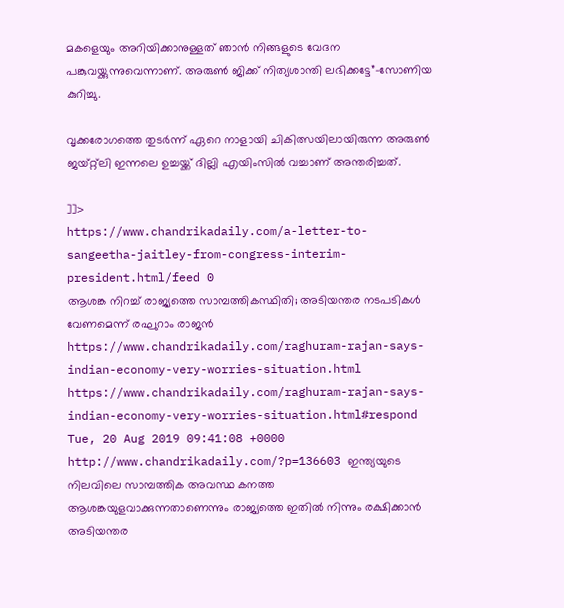മകളെയും അറിയിക്കാനുള്ളത് ഞാന്‍ നിങ്ങളുടെ വേദന പങ്കുവയ്ക്കുന്നുവെന്നാണ്. അരുണ്‍ ജിക്ക് നിത്യശാന്തി ലഭിക്കട്ടേ”-സോണിയ കുറിച്ചു.

വൃക്കരോഗത്തെ തുടര്‍ന്ന് ഏറെ നാളായി ചികിത്സയിലായിരുന്ന അരുണ്‍ ജയ്റ്റ്‌ലി ഇന്നലെ ഉച്ചയ്ക്ക് ദില്ലി എയിംസില്‍ വച്ചാണ് അന്തരിച്ചത്.

]]>
https://www.chandrikadaily.com/a-letter-to-sangeetha-jaitley-from-congress-interim-president.html/feed 0
ആശങ്ക നിറച്ച് രാജ്യത്തെ സാമ്പത്തികസ്ഥിതി; അടിയന്തര നടപടികള്‍ വേണമെന്ന് രഘുറാം രാജന്‍ https://www.chandrikadaily.com/raghuram-rajan-says-indian-economy-very-worries-situation.html https://www.chandrikadaily.com/raghuram-rajan-says-indian-economy-very-worries-situation.html#respond Tue, 20 Aug 2019 09:41:08 +0000 http://www.chandrikadaily.com/?p=136603 ഇന്ത്യയുടെ നിലവിലെ സാമ്പത്തിക അവസ്ഥ കനത്ത ആശങ്കയുളവാക്കുന്നതാണെന്നും രാജ്യത്തെ ഇതില്‍ നിന്നും രക്ഷിക്കാന്‍ അടിയന്തര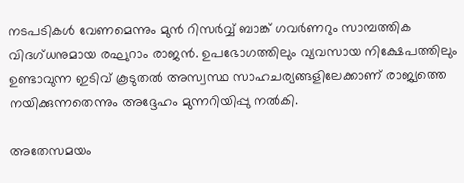നടപടികള്‍ വേണമെന്നും മുന്‍ റിസര്‍വ്വ് ബാങ്ക് ഗവര്‍ണറും സാമ്പത്തിക വിദഗ്ധനുമായ രഘുറാം രാജന്‍. ഉപഭോഗത്തിലും വ്യവസായ നിക്ഷേപത്തിലും ഉണ്ടാവുന്ന ഇടിവ് കൂടുതല്‍ അസ്വസ്ഥ സാഹചര്യങ്ങളിലേക്കാണ് രാജ്യത്തെ നയിക്കുന്നതെന്നും അദ്ദേഹം മുന്നറിയിപ്പു നല്‍കി.

അതേസമയം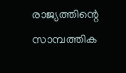രാജ്യത്തിന്റെ സാമ്പത്തിക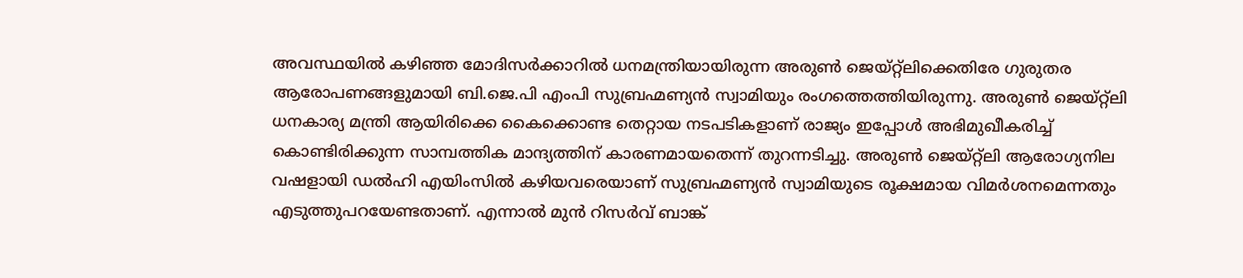അവസ്ഥയില്‍ കഴിഞ്ഞ മോദിസര്‍ക്കാറില്‍ ധനമന്ത്രിയായിരുന്ന അരുണ്‍ ജെയ്റ്റ്ലിക്കെതിരേ ഗുരുതര ആരോപണങ്ങളുമായി ബി.ജെ.പി എംപി സുബ്രഹ്മണ്യന്‍ സ്വാമിയും രംഗത്തെത്തിയിരുന്നു. അരുണ്‍ ജെയ്റ്റ്ലി ധനകാര്യ മന്ത്രി ആയിരിക്കെ കൈക്കൊണ്ട തെറ്റായ നടപടികളാണ് രാജ്യം ഇപ്പോള്‍ അഭിമുഖീകരിച്ച് കൊണ്ടിരിക്കുന്ന സാമ്പത്തിക മാന്ദ്യത്തിന് കാരണമായതെന്ന് തുറന്നടിച്ചു. അരുണ്‍ ജെയ്റ്റ്ലി ആരോഗ്യനില വഷളായി ഡല്‍ഹി എയിംസില്‍ കഴിയവരെയാണ് സുബ്രഹ്മണ്യന്‍ സ്വാമിയുടെ രൂക്ഷമായ വിമര്‍ശനമെന്നതും എടുത്തുപറയേണ്ടതാണ്. എന്നാല്‍ മുന്‍ റിസര്‍വ് ബാങ്ക്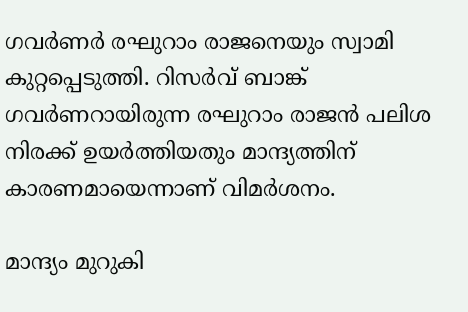ഗവര്‍ണര്‍ രഘുറാം രാജനെയും സ്വാമി കുറ്റപ്പെടുത്തി. റിസര്‍വ് ബാങ്ക് ഗവര്‍ണറായിരുന്ന രഘുറാം രാജന്‍ പലിശ നിരക്ക് ഉയര്‍ത്തിയതും മാന്ദ്യത്തിന് കാരണമായെന്നാണ് വിമര്‍ശനം.

മാന്ദ്യം മുറുകി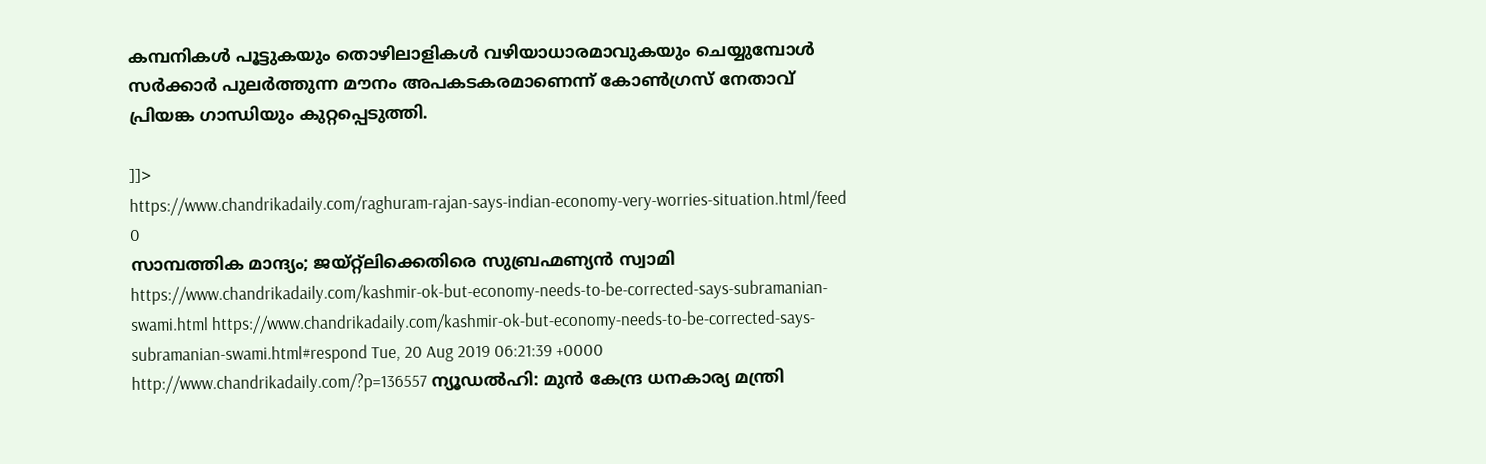കമ്പനികള്‍ പൂട്ടുകയും തൊഴിലാളികള്‍ വഴിയാധാരമാവുകയും ചെയ്യുമ്പോള്‍ സര്‍ക്കാര്‍ പുലര്‍ത്തുന്ന മൗനം അപകടകരമാണെന്ന് കോണ്‍ഗ്രസ് നേതാവ് പ്രിയങ്ക ഗാന്ധിയും കുറ്റപ്പെടുത്തി.

]]>
https://www.chandrikadaily.com/raghuram-rajan-says-indian-economy-very-worries-situation.html/feed 0
സാമ്പത്തിക മാന്ദ്യം; ജയ്റ്റ്‌ലിക്കെതിരെ സുബ്രഹ്മണ്യന്‍ സ്വാമി https://www.chandrikadaily.com/kashmir-ok-but-economy-needs-to-be-corrected-says-subramanian-swami.html https://www.chandrikadaily.com/kashmir-ok-but-economy-needs-to-be-corrected-says-subramanian-swami.html#respond Tue, 20 Aug 2019 06:21:39 +0000 http://www.chandrikadaily.com/?p=136557 ന്യൂഡല്‍ഹി: മുന്‍ കേന്ദ്ര ധനകാര്യ മന്ത്രി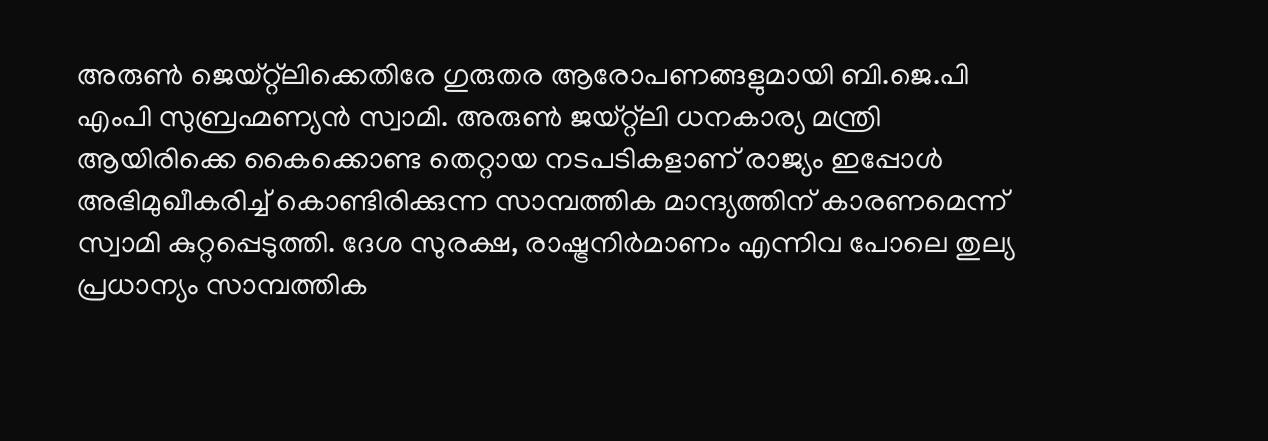അരുണ്‍ ജെയ്റ്റ്‌ലിക്കെതിരേ ഗുരുതര ആരോപണങ്ങളുമായി ബി.ജെ.പി എംപി സുബ്രഹ്മണ്യന്‍ സ്വാമി. അരുണ്‍ ജയ്റ്റ്‌ലി ധനകാര്യ മന്ത്രി ആയിരിക്കെ കൈക്കൊണ്ട തെറ്റായ നടപടികളാണ് രാജ്യം ഇപ്പോള്‍ അഭിമുഖീകരിച്ച് കൊണ്ടിരിക്കുന്ന സാമ്പത്തിക മാന്ദ്യത്തിന് കാരണമെന്ന് സ്വാമി കുറ്റപ്പെടുത്തി. ദേശ സുരക്ഷ, രാഷ്ട്രനിര്‍മാണം എന്നിവ പോലെ തുല്യ പ്രധാന്യം സാമ്പത്തിക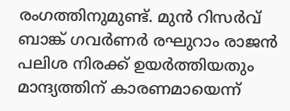രംഗത്തിനുമുണ്ട്. മുന്‍ റിസര്‍വ് ബാങ്ക് ഗവര്‍ണര്‍ രഘുറാം രാജന്‍ പലിശ നിരക്ക് ഉയര്‍ത്തിയതും മാന്ദ്യത്തിന് കാരണമായെന്ന്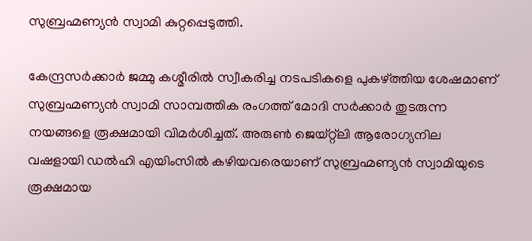സുബ്രഹ്മണ്യന്‍ സ്വാമി കുറ്റപ്പെടുത്തി.

കേന്ദ്രസര്‍ക്കാര്‍ ജമ്മു കശ്മീരില്‍ സ്വീകരിച്ച നടപടികളെ പുകഴ്ത്തിയ ശേഷമാണ് സുബ്രഹ്മണ്യന്‍ സ്വാമി സാമ്പത്തിക രംഗത്ത് മോദി സര്‍ക്കാര്‍ തുടരുന്ന നയങ്ങളെ രൂക്ഷമായി വിമര്‍ശിച്ചത്. അരുണ്‍ ജെയ്റ്റ്‌ലി ആരോഗ്യനില വഷളായി ഡല്‍ഹി എയിംസില്‍ കഴിയവരെയാണ് സുബ്രഹ്മണ്യന്‍ സ്വാമിയുടെ രൂക്ഷമായ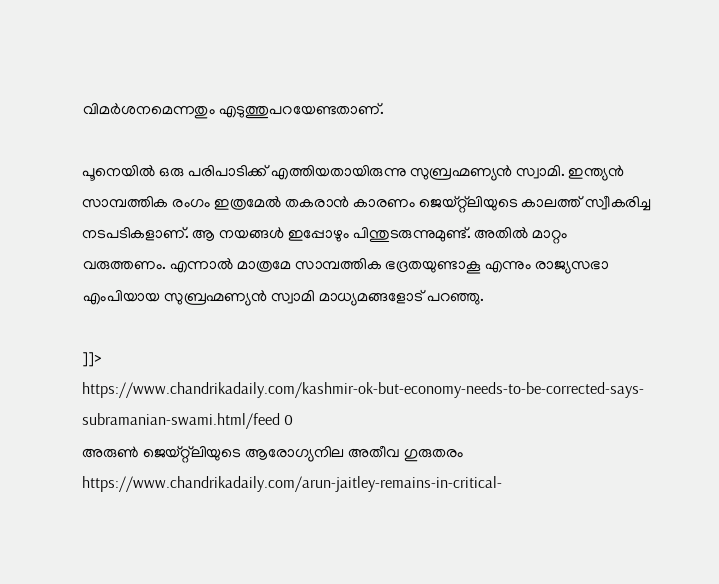വിമര്‍ശനമെന്നതും എടുത്തുപറയേണ്ടതാണ്.

പൂനെയില്‍ ഒരു പരിപാടിക്ക് എത്തിയതായിരുന്നു സുബ്രഹ്മണ്യന്‍ സ്വാമി. ഇന്ത്യന്‍ സാമ്പത്തിക രംഗം ഇത്രമേല്‍ തകരാന്‍ കാരണം ജെയ്റ്റ്‌ലിയുടെ കാലത്ത് സ്വീകരിച്ച നടപടികളാണ്. ആ നയങ്ങള്‍ ഇപ്പോഴും പിന്തുടരുന്നുമുണ്ട്. അതില്‍ മാറ്റം വരുത്തണം. എന്നാല്‍ മാത്രമേ സാമ്പത്തിക ഭദ്രതയുണ്ടാകൂ എന്നും രാജ്യസഭാ എംപിയായ സുബ്രഹ്മണ്യന്‍ സ്വാമി മാധ്യമങ്ങളോട് പറഞ്ഞു.

]]>
https://www.chandrikadaily.com/kashmir-ok-but-economy-needs-to-be-corrected-says-subramanian-swami.html/feed 0
അരുണ്‍ ജെയ്റ്റ്‌ലിയുടെ ആരോഗ്യനില അതീവ ഗുരുതരം https://www.chandrikadaily.com/arun-jaitley-remains-in-critical-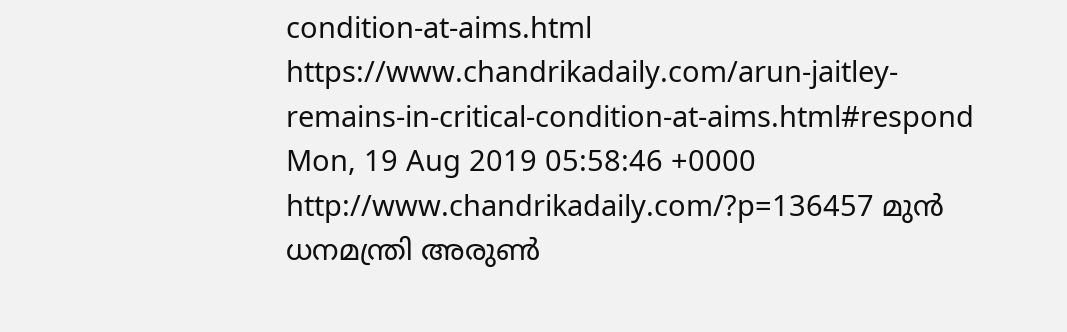condition-at-aims.html https://www.chandrikadaily.com/arun-jaitley-remains-in-critical-condition-at-aims.html#respond Mon, 19 Aug 2019 05:58:46 +0000 http://www.chandrikadaily.com/?p=136457 മുന്‍ ധനമന്ത്രി അരുണ്‍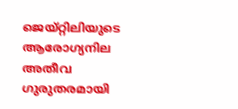ജെയ്റ്റിലിയുടെ ആരോഗ്യനില അതീവ ഗുരുതരമായി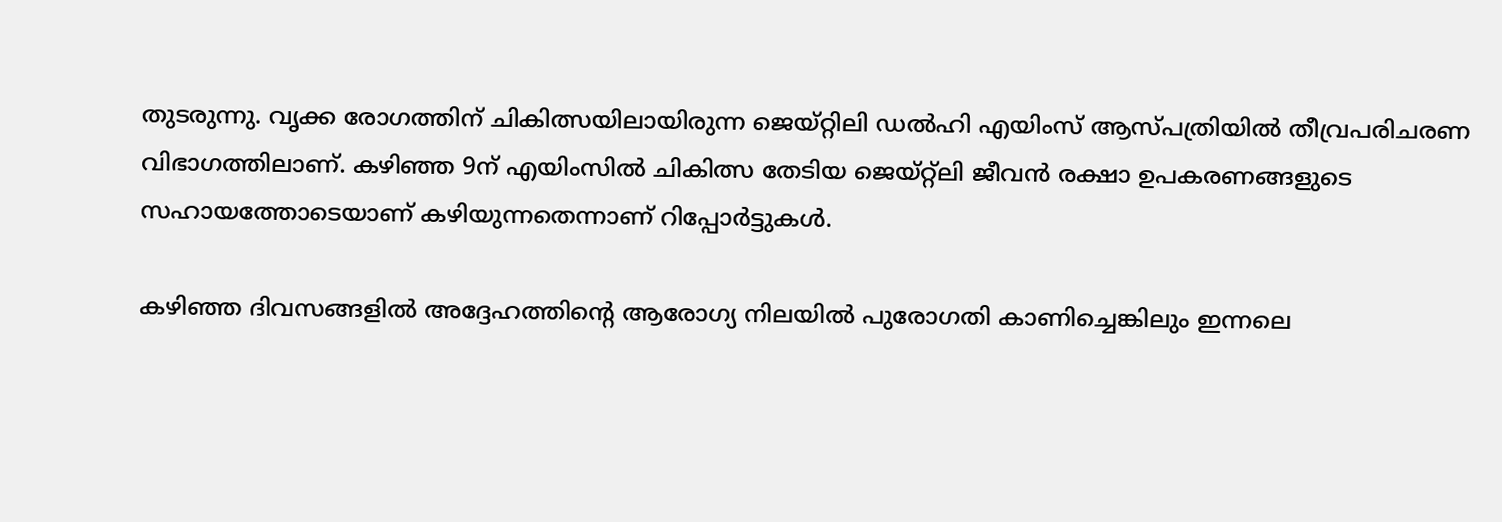തുടരുന്നു. വൃക്ക രോഗത്തിന് ചികിത്സയിലായിരുന്ന ജെയ്റ്റിലി ഡല്‍ഹി എയിംസ് ആസ്പത്രിയില്‍ തീവ്രപരിചരണ വിഭാഗത്തിലാണ്. കഴിഞ്ഞ 9ന് എയിംസില്‍ ചികിത്സ തേടിയ ജെയ്റ്റ്‌ലി ജീവന്‍ രക്ഷാ ഉപകരണങ്ങളുടെ സഹായത്തോടെയാണ് കഴിയുന്നതെന്നാണ് റിപ്പോര്‍ട്ടുകള്‍.

കഴിഞ്ഞ ദിവസങ്ങളില്‍ അദ്ദേഹത്തിന്റെ ആരോഗ്യ നിലയില്‍ പുരോഗതി കാണിച്ചെങ്കിലും ഇന്നലെ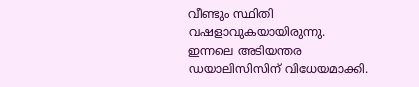വീണ്ടും സ്ഥിതി വഷളാവുകയായിരുന്നു.
ഇന്നലെ അടിയന്തര ഡയാലിസിസിന് വിധേയമാക്കി.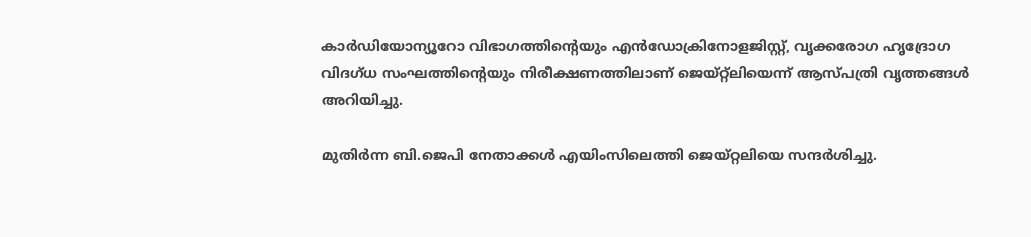കാര്‍ഡിയോന്യൂറോ വിഭാഗത്തിന്റെയും എന്‍ഡോക്രിനോളജിസ്റ്റ്, വൃക്കരോഗ ഹൃദ്രോഗ വിദഗ്ധ സംഘത്തിന്റെയും നിരീക്ഷണത്തിലാണ് ജെയ്റ്റ്‌ലിയെന്ന് ആസ്പത്രി വൃത്തങ്ങള്‍ അറിയിച്ചു.

മുതിര്‍ന്ന ബി.ജെപി നേതാക്കള്‍ എയിംസിലെത്തി ജെയ്റ്റലിയെ സന്ദര്‍ശിച്ചു.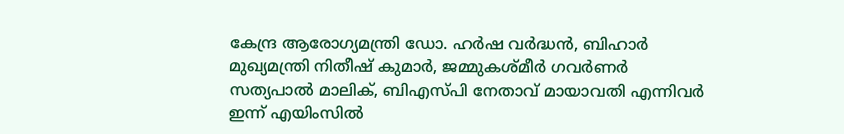കേന്ദ്ര ആരോഗ്യമന്ത്രി ഡോ. ഹര്‍ഷ വര്‍ദ്ധന്‍, ബിഹാര്‍ മുഖ്യമന്ത്രി നിതീഷ് കുമാര്‍, ജമ്മുകശ്മീര്‍ ഗവര്‍ണര്‍ സത്യപാല്‍ മാലിക്, ബിഎസ്പി നേതാവ് മായാവതി എന്നിവര്‍ ഇന്ന് എയിംസില്‍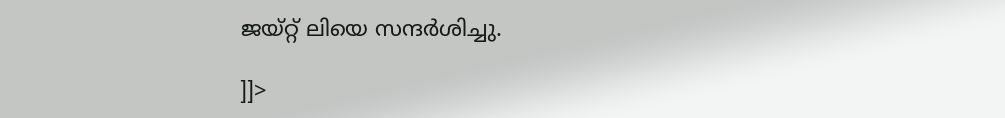ജയ്റ്റ് ലിയെ സന്ദര്‍ശിച്ചു.

]]>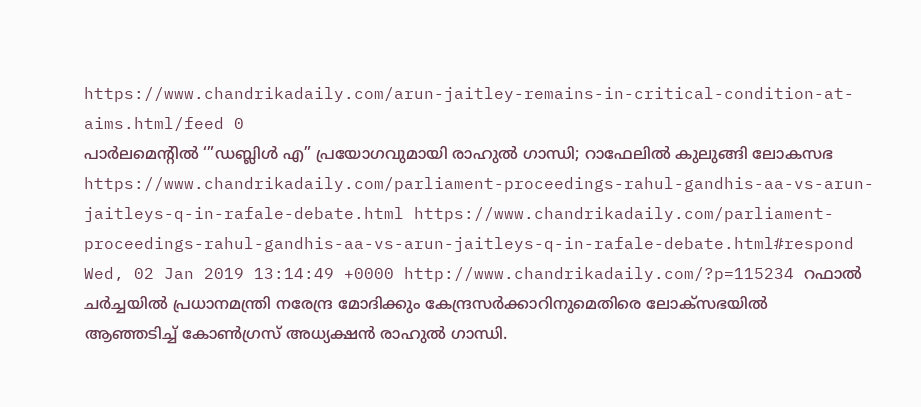https://www.chandrikadaily.com/arun-jaitley-remains-in-critical-condition-at-aims.html/feed 0
പാര്‍ലമെന്റില്‍ ‘”ഡബ്ലിള്‍ എ” പ്രയോഗവുമായി രാഹുല്‍ ഗാന്ധി; റാഫേലില്‍ കുലുങ്ങി ലോകസഭ https://www.chandrikadaily.com/parliament-proceedings-rahul-gandhis-aa-vs-arun-jaitleys-q-in-rafale-debate.html https://www.chandrikadaily.com/parliament-proceedings-rahul-gandhis-aa-vs-arun-jaitleys-q-in-rafale-debate.html#respond Wed, 02 Jan 2019 13:14:49 +0000 http://www.chandrikadaily.com/?p=115234 റഫാല്‍ ചര്‍ച്ചയില്‍ പ്രധാനമന്ത്രി നരേന്ദ്ര മോദിക്കും കേന്ദ്രസര്‍ക്കാറിനുമെതിരെ ലോക്സഭയില്‍ ആഞ്ഞടിച്ച് കോണ്‍ഗ്രസ് അധ്യക്ഷന്‍ രാഹുല്‍ ഗാന്ധി.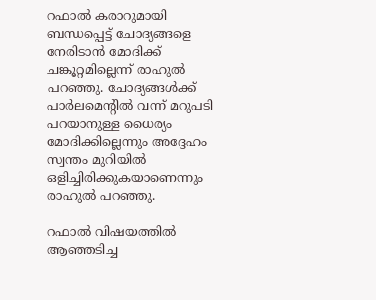റഫാല്‍ കരാറുമായി ബന്ധപ്പെട്ട് ചോദ്യങ്ങളെ നേരിടാന്‍ മോദിക്ക് ചങ്കൂറ്റമില്ലെന്ന് രാഹുല്‍ പറഞ്ഞു. ചോദ്യങ്ങള്‍ക്ക് പാര്‍ലമെന്റില്‍ വന്ന് മറുപടി പറയാനുള്ള ധൈര്യം മോദിക്കില്ലെന്നും അദ്ദേഹം സ്വന്തം മുറിയില്‍ ഒളിച്ചിരിക്കുകയാണെന്നും രാഹുല്‍ പറഞ്ഞു.

റഫാല്‍ വിഷയത്തില്‍ ആഞ്ഞടിച്ച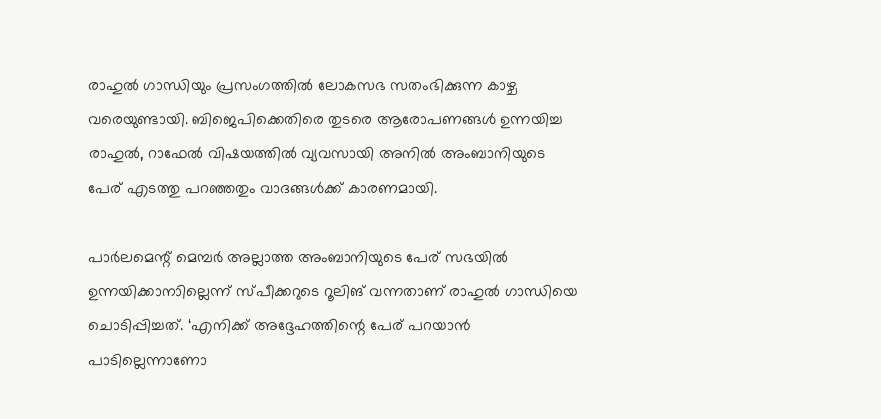രാഹുല്‍ ഗാന്ധിയും പ്രസംഗത്തില്‍ ലോകസഭ സതംഭിക്കുന്ന കാഴ്ച വരെയുണ്ടായി. ബിജെപിക്കെതിരെ തുടരെ ആരോപണങ്ങള്‍ ഉന്നയിച്ച രാഹുല്‍, റാഫേല്‍ വിഷയത്തില്‍ വ്യവസായി അനില്‍ അംബാനിയുടെ പേര് എടത്തു പറഞ്ഞതും വാദങ്ങള്‍ക്ക് കാരണമായി.

പാര്‍ലമെന്റ് മെമ്പര്‍ അല്ലാത്ത അംബാനിയുടെ പേര് സഭയില്‍ ഉന്നയിക്കാനാില്ലെന്ന് സ്പീക്കറുടെ റൂലിങ് വന്നതാണ് രാഹുല്‍ ഗാന്ധിയെ ചൊടിപ്പിച്ചത്. ‘എനിക്ക് അദ്ദേഹത്തിന്റെ പേര് പറയാന്‍ പാടില്ലെന്നാണോ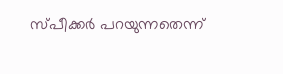സ്പീക്കര്‍ പറയുന്നതെന്ന്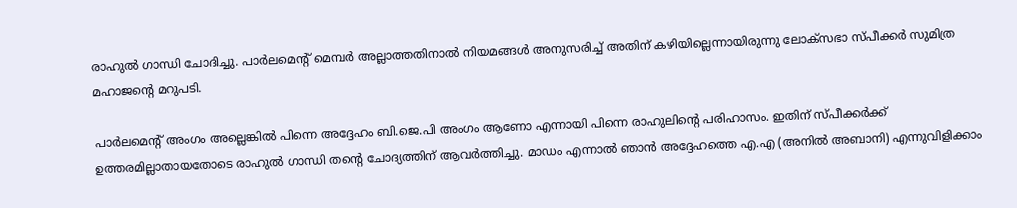രാഹുല്‍ ഗാന്ധി ചോദിച്ചു. പാര്‍ലമെന്റ് മെമ്പര്‍ അല്ലാത്തതിനാല്‍ നിയമങ്ങള്‍ അനുസരിച്ച് അതിന് കഴിയില്ലെന്നായിരുന്നു ലോക്‌സഭാ സ്പീക്കര്‍ സുമിത്ര മഹാജന്റെ മറുപടി.

പാര്‍ലമെന്റ് അംഗം അല്ലെങ്കില്‍ പിന്നെ അദ്ദേഹം ബി.ജെ.പി അംഗം ആണോ എന്നായി പിന്നെ രാഹുലിന്റെ പരിഹാസം. ഇതിന് സ്പീക്കര്‍ക്ക് ഉത്തരമില്ലാതായതോടെ രാഹുല്‍ ഗാന്ധി തന്റെ ചോദ്യത്തിന് ആവര്‍ത്തിച്ചു. മാഡം എന്നാല്‍ ഞാന്‍ അദ്ദേഹത്തെ എ.എ (അനില്‍ അബാനി) എന്നുവിളിക്കാം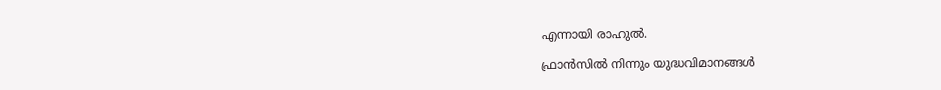എന്നായി രാഹുല്‍.

ഫ്രാന്‍സില്‍ നിന്നും യുദ്ധവിമാനങ്ങള്‍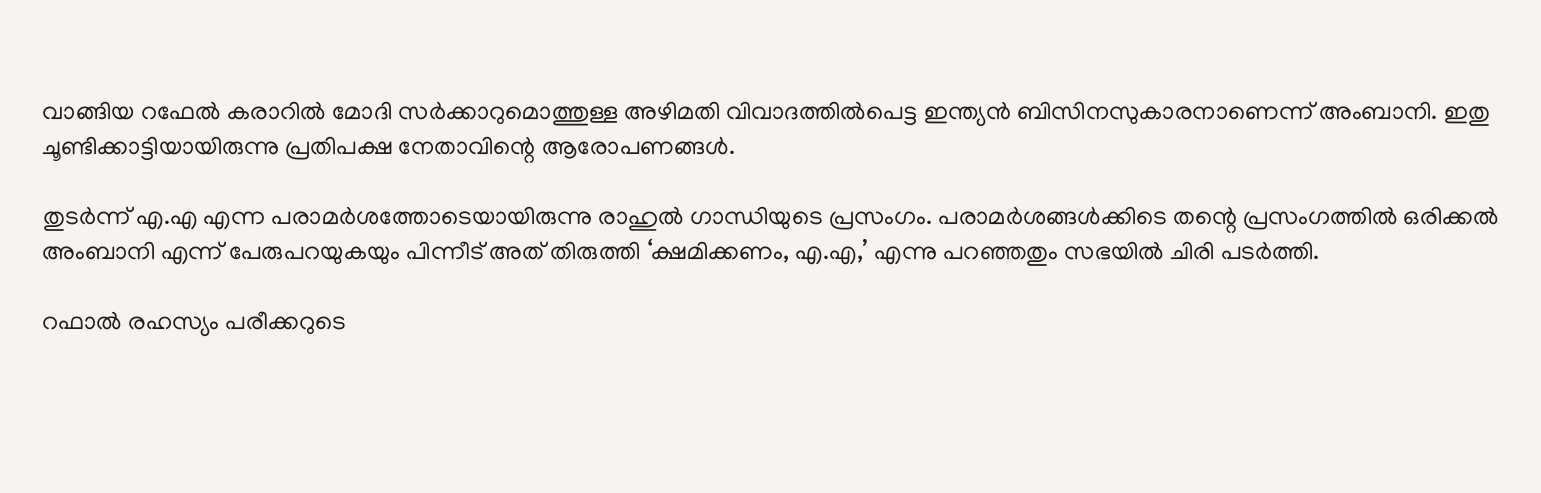വാങ്ങിയ റഫേല്‍ കരാറില്‍ മോദി സര്‍ക്കാറുമൊത്തുള്ള അഴിമതി വിവാദത്തില്‍പെട്ട ഇന്ത്യന്‍ ബിസിനസുകാരനാണെന്ന് അംബാനി. ഇതു ചൂണ്ടിക്കാട്ടിയായിരുന്നു പ്രതിപക്ഷ നേതാവിന്റെ ആരോപണങ്ങള്‍.

തുടര്‍ന്ന് എ.എ എന്ന പരാമര്‍ശത്തോടെയായിരുന്നു രാഹുല്‍ ഗാന്ധിയുടെ പ്രസംഗം. പരാമര്‍ശങ്ങള്‍ക്കിടെ തന്റെ പ്രസംഗത്തില്‍ ഒരിക്കല്‍ അംബാനി എന്ന് പേരുപറയുകയും പിന്നീട് അത് തിരുത്തി ‘ക്ഷമിക്കണം, എ.എ,’ എന്നു പറഞ്ഞതും സഭയില്‍ ചിരി പടര്‍ത്തി.

റഫാല്‍ രഹസ്യം പരീക്കറുടെ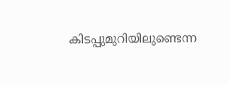കിടപ്പുമുറിയിലുണ്ടെന്ന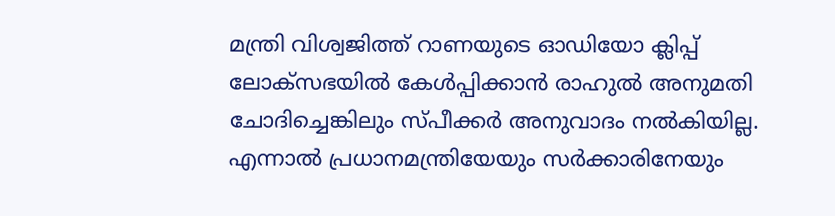മന്ത്രി വിശ്വജിത്ത് റാണയുടെ ഓഡിയോ ക്ലിപ്പ് ലോക്സഭയില്‍ കേള്‍പ്പിക്കാന്‍ രാഹുല്‍ അനുമതി ചോദിച്ചെങ്കിലും സ്പീക്കര്‍ അനുവാദം നല്‍കിയില്ല. എന്നാല്‍ പ്രധാനമന്ത്രിയേയും സര്‍ക്കാരിനേയും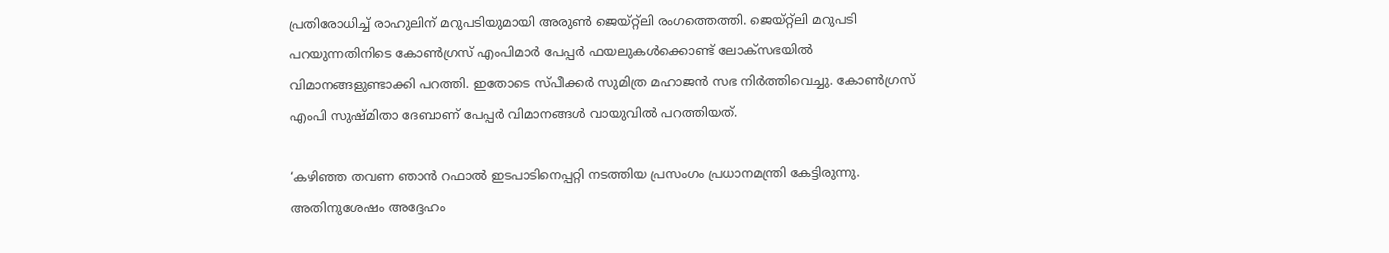പ്രതിരോധിച്ച് രാഹുലിന് മറുപടിയുമായി അരുണ്‍ ജെയ്റ്റ്ലി രംഗത്തെത്തി. ജെയ്റ്റ്ലി മറുപടി പറയുന്നതിനിടെ കോണ്‍ഗ്രസ് എംപിമാര്‍ പേപ്പര്‍ ഫയലുകള്‍ക്കൊണ്ട് ലോക്സഭയില്‍ വിമാനങ്ങളുണ്ടാക്കി പറത്തി. ഇതോടെ സ്പീക്കര്‍ സുമിത്ര മഹാജന്‍ സഭ നിര്‍ത്തിവെച്ചു. കോണ്‍ഗ്രസ് എംപി സുഷ്മിതാ ദേബാണ് പേപ്പര്‍ വിമാനങ്ങള്‍ വായുവില്‍ പറത്തിയത്.

‘കഴിഞ്ഞ തവണ ഞാന്‍ റഫാല്‍ ഇടപാടിനെപ്പറ്റി നടത്തിയ പ്രസംഗം പ്രധാനമന്ത്രി കേട്ടിരുന്നു. അതിനുശേഷം അദ്ദേഹം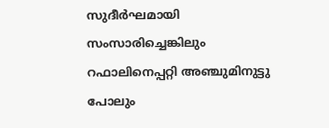സുദീര്‍ഘമായി സംസാരിച്ചെങ്കിലും റഫാലിനെപ്പറ്റി അഞ്ചുമിനുട്ടു പോലും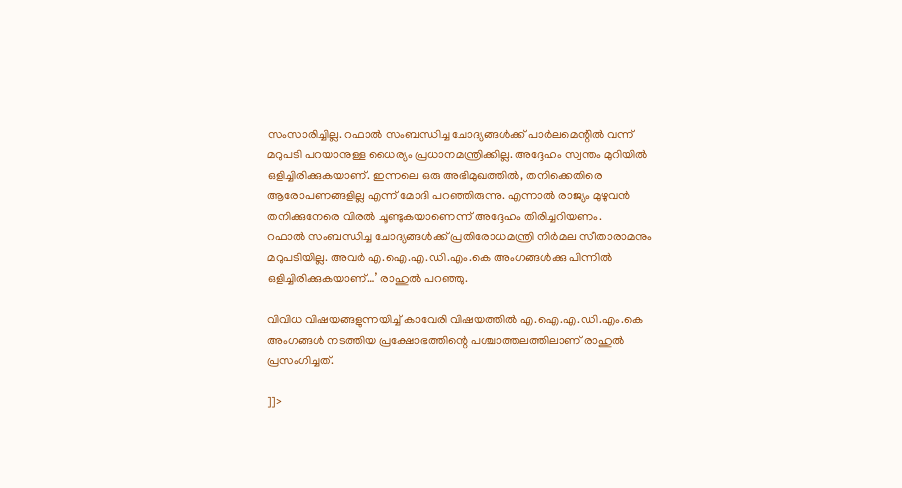സംസാരിച്ചില്ല. റഫാല്‍ സംബന്ധിച്ച ചോദ്യങ്ങള്‍ക്ക് പാര്‍ലമെന്റില്‍ വന്ന് മറുപടി പറയാനുള്ള ധൈര്യം പ്രധാനമന്ത്രിക്കില്ല. അദ്ദേഹം സ്വന്തം മുറിയില്‍ ഒളിച്ചിരിക്കുകയാണ്. ഇന്നലെ ഒരു അഭിമുഖത്തില്‍, തനിക്കെതിരെ ആരോപണങ്ങളില്ല എന്ന് മോദി പറഞ്ഞിരുന്നു. എന്നാല്‍ രാജ്യം മുഴുവന്‍ തനിക്കുനേരെ വിരല്‍ ചൂണ്ടുകയാണെന്ന് അദ്ദേഹം തിരിച്ചറിയണം.
റഫാല്‍ സംബന്ധിച്ച ചോദ്യങ്ങള്‍ക്ക് പ്രതിരോധമന്ത്രി നിര്‍മല സീതാരാമനും മറുപടിയില്ല. അവര്‍ എ.ഐ.എ.ഡി.എം.കെ അംഗങ്ങള്‍ക്കു പിന്നില്‍ ഒളിച്ചിരിക്കുകയാണ്…’ രാഹുല്‍ പറഞ്ഞു.

വിവിധ വിഷയങ്ങളുന്നയിച്ച് കാവേരി വിഷയത്തില്‍ എ.ഐ.എ.ഡി.എം.കെ അംഗങ്ങള്‍ നടത്തിയ പ്രക്ഷോഭത്തിന്റെ പശ്ചാത്തലത്തിലാണ് രാഹുല്‍ പ്രസംഗിച്ചത്.

]]>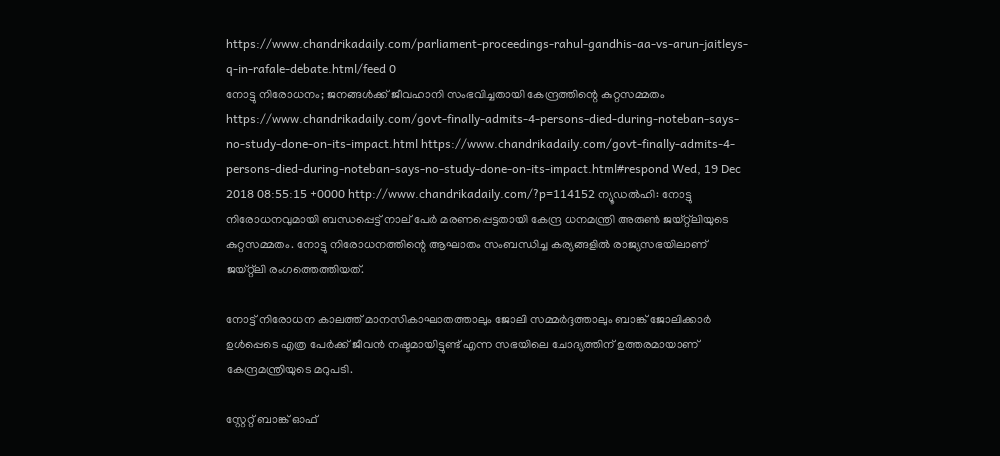https://www.chandrikadaily.com/parliament-proceedings-rahul-gandhis-aa-vs-arun-jaitleys-q-in-rafale-debate.html/feed 0
നോട്ടു നിരോധനം; ജനങ്ങള്‍ക്ക് ജീവഹാനി സംഭവിച്ചതായി കേന്ദ്രത്തിന്റെ കുറ്റസമ്മതം https://www.chandrikadaily.com/govt-finally-admits-4-persons-died-during-noteban-says-no-study-done-on-its-impact.html https://www.chandrikadaily.com/govt-finally-admits-4-persons-died-during-noteban-says-no-study-done-on-its-impact.html#respond Wed, 19 Dec 2018 08:55:15 +0000 http://www.chandrikadaily.com/?p=114152 ന്യൂഡല്‍ഹി: നോട്ടു നിരോധനവുമായി ബന്ധപ്പെട്ട് നാല് പേര്‍ മരണപ്പെട്ടതായി കേന്ദ്ര ധനമന്ത്രി അരുണ്‍ ജയ്റ്റ്‌ലിയുടെ കുറ്റസമ്മതം. നോട്ടു നിരോധനത്തിന്റെ ആഘാതം സംബന്ധിച്ച കര്യങ്ങളില്‍ രാജ്യസഭയിലാണ് ജയ്റ്റ്‌ലി രംഗത്തെത്തിയത്.

നോട്ട് നിരോധന കാലത്ത് മാനസികാഘാതത്താലും ജോലി സമ്മര്‍ദ്ദത്താലും ബാങ്ക് ജോലിക്കാര്‍ ഉള്‍പ്പെടെ എത്ര പേര്‍ക്ക് ജീവന്‍ നഷ്ടമായിട്ടുണ്ട് എന്ന സഭയിലെ ചോദ്യത്തിന് ഉത്തരമായാണ് കേന്ദ്രമന്ത്രിയുടെ മറുപടി.

സ്റ്റേറ്റ് ബാങ്ക് ഓഫ്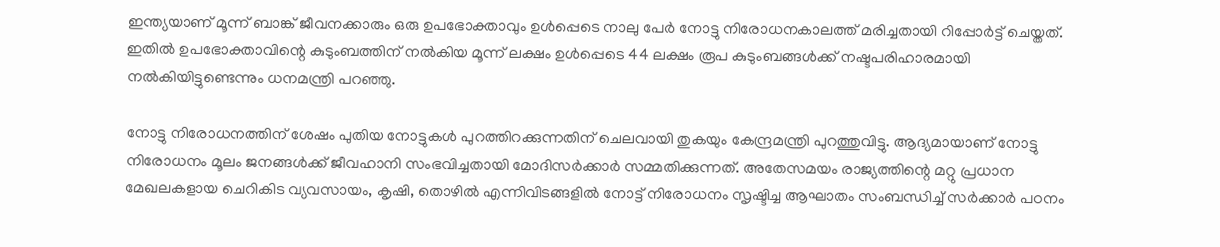ഇന്ത്യയാണ് മൂന്ന് ബാങ്ക് ജീവനക്കാരും ഒരു ഉപഭോക്താവും ഉള്‍പ്പെടെ നാലു പേര്‍ നോട്ടു നിരോധനകാലത്ത് മരിച്ചതായി റിപ്പോര്‍ട്ട് ചെയ്തത്. ഇതില്‍ ഉപഭോക്താവിന്റെ കുടുംബത്തിന് നല്‍കിയ മൂന്ന് ലക്ഷം ഉള്‍പ്പെടെ 44 ലക്ഷം രൂപ കുടുംബങ്ങള്‍ക്ക് നഷ്ടപരിഹാരമായി നല്‍കിയിട്ടുണ്ടെന്നും ധനമന്ത്രി പറഞ്ഞു.

നോട്ടു നിരോധനത്തിന് ശേഷം പുതിയ നോട്ടുകള്‍ പുറത്തിറക്കുന്നതിന് ചെലവായി തുകയും കേന്ദ്രമന്ത്രി പുറത്തുവിട്ടു. ആദ്യമായാണ് നോട്ടു നിരോധനം മൂലം ജനങ്ങള്‍ക്ക് ജീവഹാനി സംഭവിച്ചതായി മോദിസര്‍ക്കാര്‍ സമ്മതിക്കുന്നത്. അതേസമയം രാജ്യത്തിന്റെ മറ്റു പ്രധാന മേഖലകളായ ചെറികിട വ്യവസായം, കൃഷി, തൊഴില്‍ എന്നിവിടങ്ങളില്‍ നോട്ട് നിരോധനം സൃഷ്ടിച്ച ആഘാതം സംബന്ധിച്ച് സര്‍ക്കാര്‍ പഠനം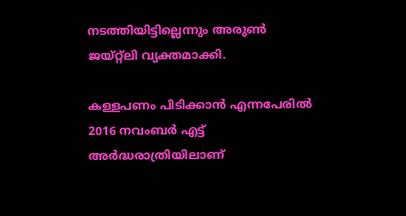നടത്തിയിട്ടില്ലെന്നും അരുണ്‍ ജയ്റ്റ്‌ലി വ്യക്തമാക്കി.

കള്ളപണം പിടിക്കാന്‍ എന്നപേരില്‍ 2016 നവംബര്‍ എട്ട് അര്‍ദ്ധരാത്രിയിലാണ്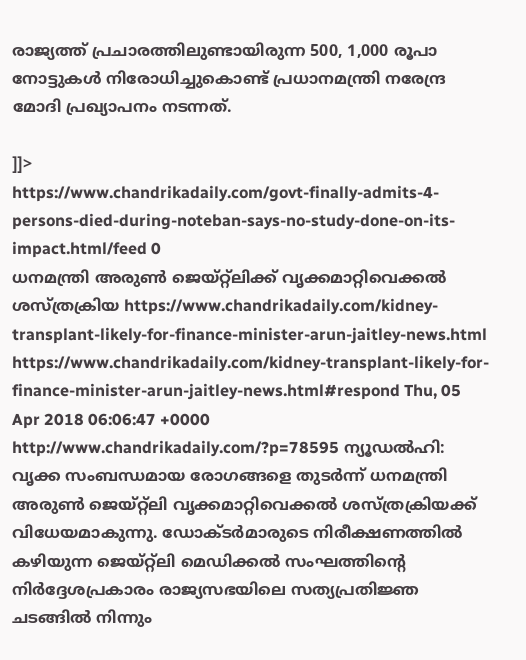രാജ്യത്ത് പ്രചാരത്തിലുണ്ടായിരുന്ന 500, 1,000 രൂപാ നോട്ടുകള്‍ നിരോധിച്ചുകൊണ്ട് പ്രധാനമന്ത്രി നരേന്ദ്ര മോദി പ്രഖ്യാപനം നടന്നത്.

]]>
https://www.chandrikadaily.com/govt-finally-admits-4-persons-died-during-noteban-says-no-study-done-on-its-impact.html/feed 0
ധനമന്ത്രി അരുണ്‍ ജെയ്റ്റ്‌ലിക്ക് വൃക്കമാറ്റിവെക്കല്‍ ശസ്ത്രക്രിയ https://www.chandrikadaily.com/kidney-transplant-likely-for-finance-minister-arun-jaitley-news.html https://www.chandrikadaily.com/kidney-transplant-likely-for-finance-minister-arun-jaitley-news.html#respond Thu, 05 Apr 2018 06:06:47 +0000 http://www.chandrikadaily.com/?p=78595 ന്യൂഡല്‍ഹി: വൃക്ക സംബന്ധമായ രോഗങ്ങളെ തുടര്‍ന്ന് ധനമന്ത്രി അരുണ്‍ ജെയ്റ്റ്‌ലി വൃക്കമാറ്റിവെക്കല്‍ ശസ്ത്രക്രിയക്ക് വിധേയമാകുന്നു. ഡോക്ടര്‍മാരുടെ നിരീക്ഷണത്തില്‍ കഴിയുന്ന ജെയ്റ്റ്‌ലി മെഡിക്കല്‍ സംഘത്തിന്റെ നിര്‍ദ്ദേശപ്രകാരം രാജ്യസഭയിലെ സത്യപ്രതിജ്ഞ ചടങ്ങില്‍ നിന്നും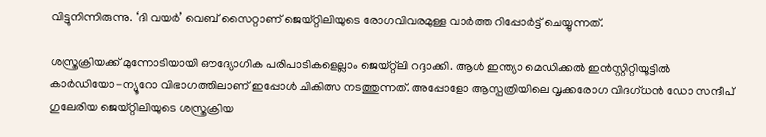വിട്ടുനിന്നിരുന്നു. ‘ദി വയര്‍’ വെബ് സൈറ്റാണ് ജെയ്റ്റിലിയുടെ രോഗവിവരമുള്ള വാര്‍ത്ത റിപ്പോര്‍ട്ട് ചെയ്യുന്നത്.

ശസ്ത്രക്രിയക്ക് മുന്നോടിയായി ഔദ്യോഗിക പരിപാടികളെല്ലാം ജെയ്റ്റ്‌ലി റദ്ദാക്കി. ആള്‍ ഇന്ത്യാ മെഡിക്കല്‍ ഇന്‍സ്റ്റിറ്റിയൂട്ടില്‍ കാര്‍ഡിയോ-ന്യൂറോ വിഭാഗത്തിലാണ് ഇപ്പോള്‍ ചികിത്സ നടത്തുന്നത്. അപ്പോളോ ആസ്പത്രിയിലെ വൃക്കരോഗ വിദഗ്ധന്‍ ഡോ സന്ദീപ് ഗുലേരിയ ജെയ്റ്റിലിയുടെ ശസ്ത്രക്രിയ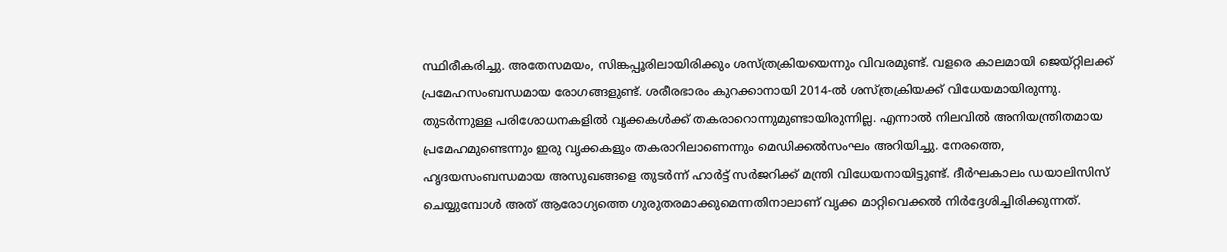സ്ഥിരീകരിച്ചു. അതേസമയം, സിങ്കപ്പൂരിലായിരിക്കും ശസ്ത്രക്രിയയെന്നും വിവരമുണ്ട്. വളരെ കാലമായി ജെയ്റ്റിലക്ക് പ്രമേഹസംബന്ധമായ രോഗങ്ങളുണ്ട്. ശരീരഭാരം കുറക്കാനായി 2014-ല്‍ ശസ്ത്രക്രിയക്ക് വിധേയമായിരുന്നു. തുടര്‍ന്നുള്ള പരിശോധനകളില്‍ വൃക്കകള്‍ക്ക് തകരാറൊന്നുമുണ്ടായിരുന്നില്ല. എന്നാല്‍ നിലവില്‍ അനിയന്ത്രിതമായ പ്രമേഹമുണ്ടെന്നും ഇരു വൃക്കകളും തകരാറിലാണെന്നും മെഡിക്കല്‍സംഘം അറിയിച്ചു. നേരത്തെ, ഹൃദയസംബന്ധമായ അസുഖങ്ങളെ തുടര്‍ന്ന് ഹാര്‍ട്ട് സര്‍ജറിക്ക് മന്ത്രി വിധേയനായിട്ടുണ്ട്. ദീര്‍ഘകാലം ഡയാലിസിസ് ചെയ്യുമ്പോള്‍ അത് ആരോഗ്യത്തെ ഗുരുതരമാക്കുമെന്നതിനാലാണ് വൃക്ക മാറ്റിവെക്കല്‍ നിര്‍ദ്ദേശിച്ചിരിക്കുന്നത്.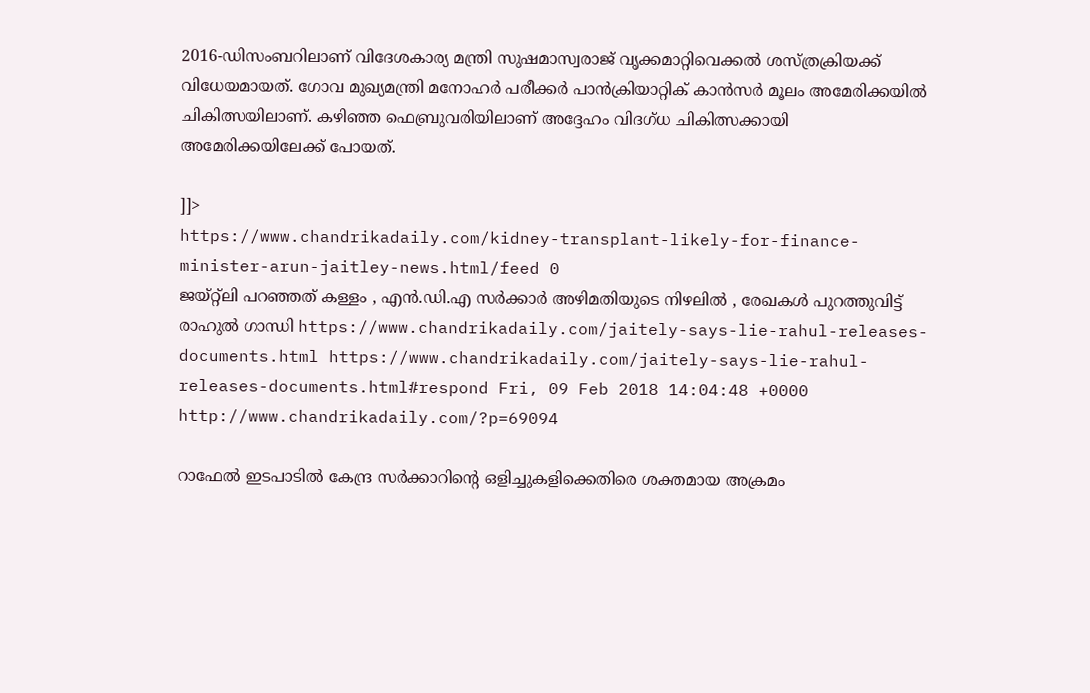2016-ഡിസംബറിലാണ് വിദേശകാര്യ മന്ത്രി സുഷമാസ്വരാജ് വൃക്കമാറ്റിവെക്കല്‍ ശസ്ത്രക്രിയക്ക് വിധേയമായത്. ഗോവ മുഖ്യമന്ത്രി മനോഹര്‍ പരീക്കര്‍ പാന്‍ക്രിയാറ്റിക് കാന്‍സര്‍ മൂലം അമേരിക്കയില്‍ ചികിത്സയിലാണ്. കഴിഞ്ഞ ഫെബ്രുവരിയിലാണ് അദ്ദേഹം വിദഗ്ധ ചികിത്സക്കായി അമേരിക്കയിലേക്ക് പോയത്.

]]>
https://www.chandrikadaily.com/kidney-transplant-likely-for-finance-minister-arun-jaitley-news.html/feed 0
ജയ്റ്റ്‌ലി പറഞ്ഞത് കള്ളം , എന്‍.ഡി.എ സര്‍ക്കാര്‍ അഴിമതിയുടെ നിഴലില്‍ , രേഖകള്‍ പുറത്തുവിട്ട് രാഹുല്‍ ഗാന്ധി https://www.chandrikadaily.com/jaitely-says-lie-rahul-releases-documents.html https://www.chandrikadaily.com/jaitely-says-lie-rahul-releases-documents.html#respond Fri, 09 Feb 2018 14:04:48 +0000 http://www.chandrikadaily.com/?p=69094

റാഫേല്‍ ഇടപാടില്‍ കേന്ദ്ര സര്‍ക്കാറിന്റെ ഒളിച്ചുകളിക്കെതിരെ ശക്തമായ അക്രമം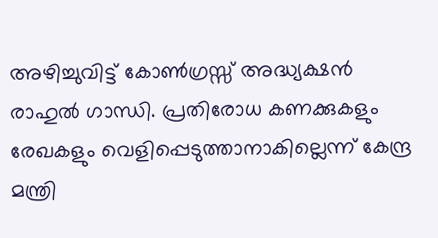അഴിച്ചുവിട്ട് കോണ്‍ഗ്രസ്സ് അദ്ധ്യക്ഷന്‍ രാഹുല്‍ ഗാന്ധി. പ്രതിരോധ കണക്കുകളും രേഖകളും വെളിപ്പെടുത്താനാകില്ലെന്ന് കേന്ദ്ര മന്ത്രി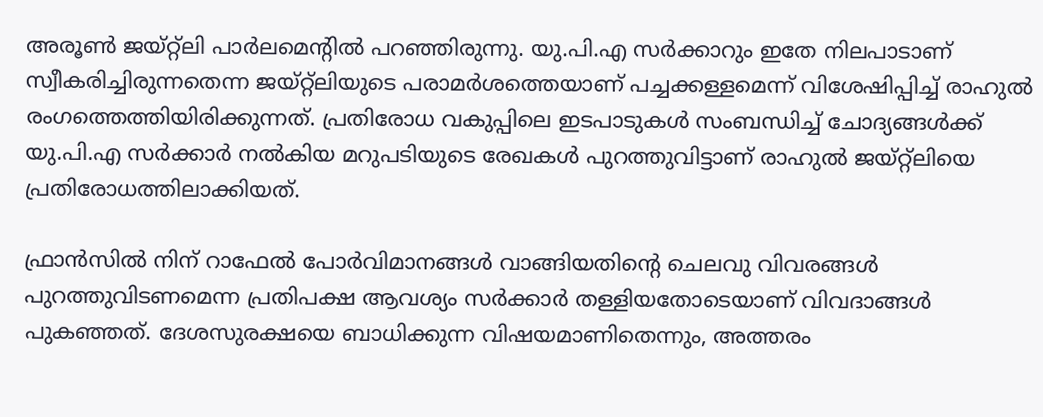അരൂണ്‍ ജയ്റ്റ്‌ലി പാര്‍ലമെന്റില്‍ പറഞ്ഞിരുന്നു. യു.പി.എ സര്‍ക്കാറും ഇതേ നിലപാടാണ് സ്വീകരിച്ചിരുന്നതെന്ന ജയ്റ്റ്‌ലിയുടെ പരാമര്‍ശത്തെയാണ് പച്ചക്കള്ളമെന്ന് വിശേഷിപ്പിച്ച് രാഹുല്‍ രംഗത്തെത്തിയിരിക്കുന്നത്. പ്രതിരോധ വകുപ്പിലെ ഇടപാടുകള്‍ സംബന്ധിച്ച് ചോദ്യങ്ങള്‍ക്ക് യു.പി.എ സര്‍ക്കാര്‍ നല്‍കിയ മറുപടിയുടെ രേഖകള്‍ പുറത്തുവിട്ടാണ് രാഹുല്‍ ജയ്റ്റ്‌ലിയെ പ്രതിരോധത്തിലാക്കിയത്.

ഫ്രാന്‍സില്‍ നിന് റാഫേല്‍ പോര്‍വിമാനങ്ങള്‍ വാങ്ങിയതിന്റെ ചെലവു വിവരങ്ങള്‍ പുറത്തുവിടണമെന്ന പ്രതിപക്ഷ ആവശ്യം സര്‍ക്കാര്‍ തള്ളിയതോടെയാണ് വിവദാങ്ങള്‍ പുകഞ്ഞത്. ദേശസുരക്ഷയെ ബാധിക്കുന്ന വിഷയമാണിതെന്നും, അത്തരം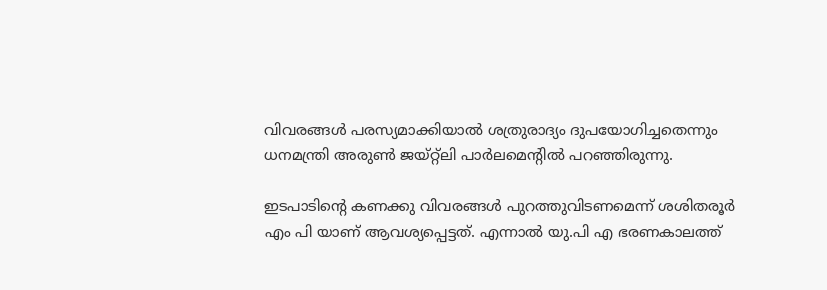വിവരങ്ങള്‍ പരസ്യമാക്കിയാല്‍ ശത്രുരാദ്യം ദുപയോഗിച്ചതെന്നും ധനമന്ത്രി അരുണ്‍ ജയ്റ്റ്‌ലി പാര്‍ലമെന്റില്‍ പറഞ്ഞിരുന്നു.

ഇടപാടിന്റെ കണക്കു വിവരങ്ങള്‍ പുറത്തുവിടണമെന്ന് ശശിതരൂര്‍ എം പി യാണ് ആവശ്യപ്പെട്ടത്. എന്നാല്‍ യു.പി എ ഭരണകാലത്ത്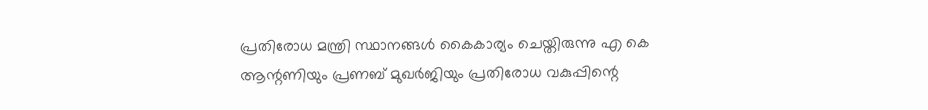പ്രതിരോധ മന്ത്രി സ്ഥാനങ്ങള്‍ കൈകാര്യം ചെയ്തിരുന്നു എ കെ ആന്റണിയും പ്രണബ് മുഖര്‍ജിയും പ്രതിരോധ വകുപ്പിന്റെ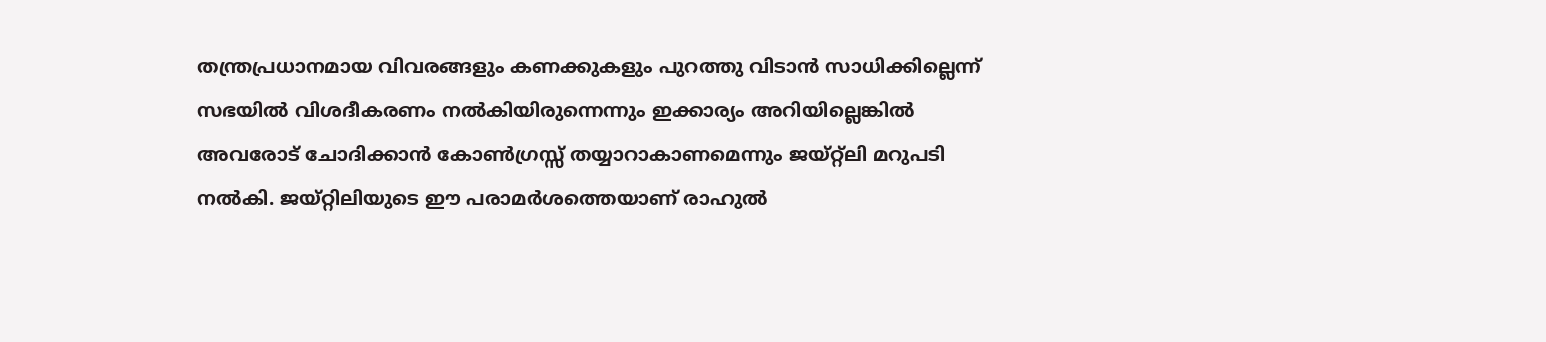തന്ത്രപ്രധാനമായ വിവരങ്ങളും കണക്കുകളും പുറത്തു വിടാന്‍ സാധിക്കില്ലെന്ന് സഭയില്‍ വിശദീകരണം നല്‍കിയിരുന്നെന്നും ഇക്കാര്യം അറിയില്ലെങ്കില്‍ അവരോട് ചോദിക്കാന്‍ കോണ്‍ഗ്രസ്സ് തയ്യാറാകാണമെന്നും ജയ്റ്റ്‌ലി മറുപടി നല്‍കി. ജയ്റ്റിലിയുടെ ഈ പരാമര്‍ശത്തെയാണ് രാഹുല്‍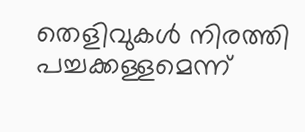തെളിവുകള്‍ നിരത്തി പച്ചക്കള്ളമെന്ന്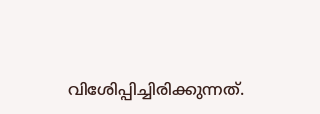വിശേിപ്പിച്ചിരിക്കുന്നത്.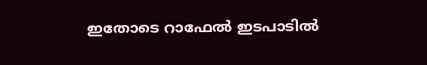ഇതോടെ റാഫേല്‍ ഇടപാടില്‍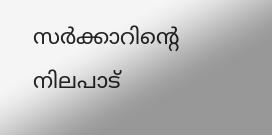സര്‍ക്കാറിന്റെ നിലപാട്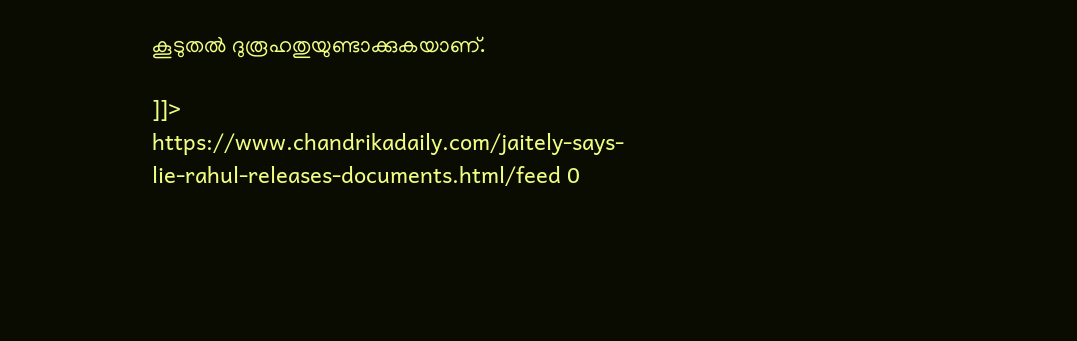കൂടുതല്‍ ദുരൂഹതുയുണ്ടാക്കുകയാണ്.

]]>
https://www.chandrikadaily.com/jaitely-says-lie-rahul-releases-documents.html/feed 0